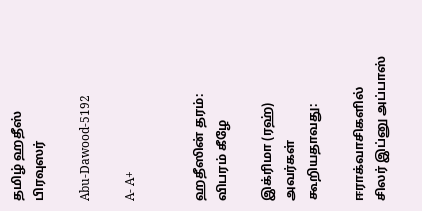தமிழ் ஹதீஸ் பிரவுஸர்

Abu-Dawood-5192

A- A+


ஹதீஸின் தரம்: விபரம் கீழே

இக்ரிமா (ரஹ்) அவர்கள் கூறியதாவது:

ஈராக்வாசிகளில் சிலர் இப்னு அப்பாஸ்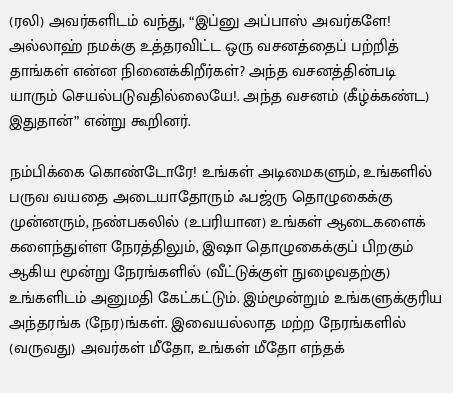(ரலி) அவர்களிடம் வந்து, “இப்னு அப்பாஸ் அவர்களே! அல்லாஹ் நமக்கு உத்தரவிட்ட ஒரு வசனத்தைப் பற்றித் தாங்கள் என்ன நினைக்கிறீர்கள்? அந்த வசனத்தின்படி யாரும் செயல்படுவதில்லையே!. அந்த வசனம் (கீழ்க்கண்ட) இதுதான்” என்று கூறினர்.

நம்பிக்கை கொண்டோரே! உங்கள் அடிமைகளும், உங்களில் பருவ வயதை அடையாதோரும் ஃபஜ்ரு தொழுகைக்கு முன்னரும், நண்பகலில் (உபரியான) உங்கள் ஆடைகளைக் களைந்துள்ள நேரத்திலும், இஷா தொழுகைக்குப் பிறகும் ஆகிய மூன்று நேரங்களில் (வீட்டுக்குள் நுழைவதற்கு) உங்களிடம் அனுமதி கேட்கட்டும். இம்மூன்றும் உங்களுக்குரிய அந்தரங்க (நேர)ங்கள். இவையல்லாத மற்ற நேரங்களில் (வருவது) அவர்கள் மீதோ, உங்கள் மீதோ எந்தக்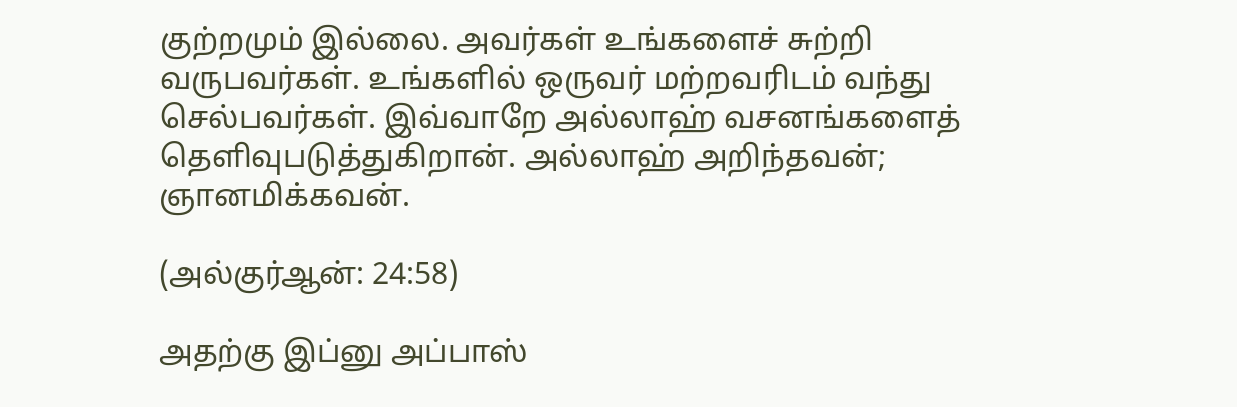குற்றமும் இல்லை. அவர்கள் உங்களைச் சுற்றி வருபவர்கள். உங்களில் ஒருவர் மற்றவரிடம் வந்து செல்பவர்கள். இவ்வாறே அல்லாஹ் வசனங்களைத் தெளிவுபடுத்துகிறான். அல்லாஹ் அறிந்தவன்; ஞானமிக்கவன்.

(அல்குர்ஆன்: 24:58)

அதற்கு இப்னு அப்பாஸ்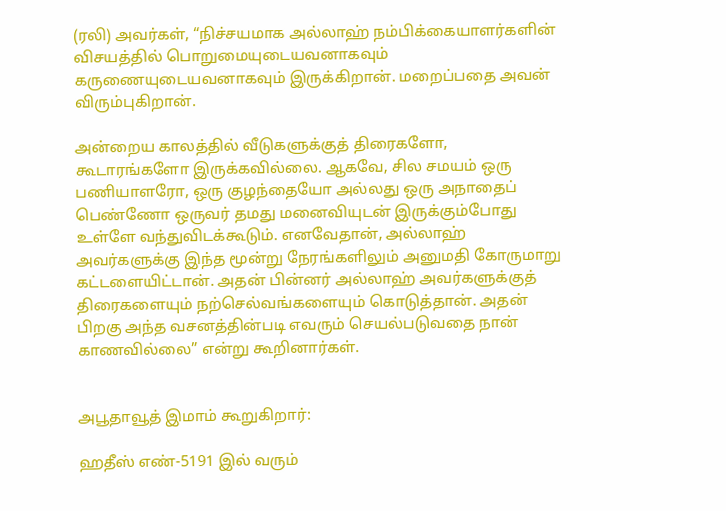(ரலி) அவர்கள், “நிச்சயமாக அல்லாஹ் நம்பிக்கையாளர்களின் விசயத்தில் பொறுமையுடையவனாகவும் கருணையுடையவனாகவும் இருக்கிறான். மறைப்பதை அவன் விரும்புகிறான்.

அன்றைய காலத்தில் வீடுகளுக்குத் திரைகளோ, கூடாரங்களோ இருக்கவில்லை. ஆகவே, சில சமயம் ஒரு பணியாளரோ, ஒரு குழந்தையோ அல்லது ஒரு அநாதைப் பெண்ணோ ஒருவர் தமது மனைவியுடன் இருக்கும்போது உள்ளே வந்துவிடக்கூடும். எனவேதான், அல்லாஹ் அவர்களுக்கு இந்த மூன்று நேரங்களிலும் அனுமதி கோருமாறு கட்டளையிட்டான். அதன் பின்னர் அல்லாஹ் அவர்களுக்குத் திரைகளையும் நற்செல்வங்களையும் கொடுத்தான். அதன் பிறகு அந்த வசனத்தின்படி எவரும் செயல்படுவதை நான் காணவில்லை” என்று கூறினார்கள்.


அபூதாவூத் இமாம் கூறுகிறார்:

ஹதீஸ் எண்-5191 இல் வரும்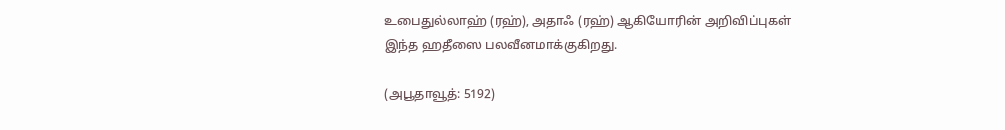உபைதுல்லாஹ் (ரஹ்), அதாஃ (ரஹ்) ஆகியோரின் அறிவிப்புகள் இந்த ஹதீஸை பலவீனமாக்குகிறது.

(அபூதாவூத்: 5192)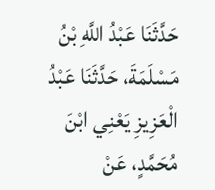حَدَّثَنَا عَبْدُ اللَّهِ بْنُ مَسْلَمَةَ، حَدَّثَنَا عَبْدُ الْعَزِيزِ يَعْنِي ابْنَ مُحَمَّدٍ، عَنْ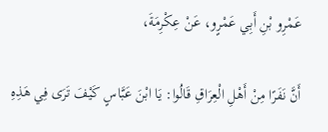عَمْرِو بْنِ أَبِي عَمْرٍو، عَنْ عِكْرِمَةَ،

أَنَّ نَفَرًا مِنْ أَهْلِ الْعِرَاقِ قَالُوا: يَا ابْنَ عَبَّاسٍ كَيْفَ تَرَى فِي هَذِهِ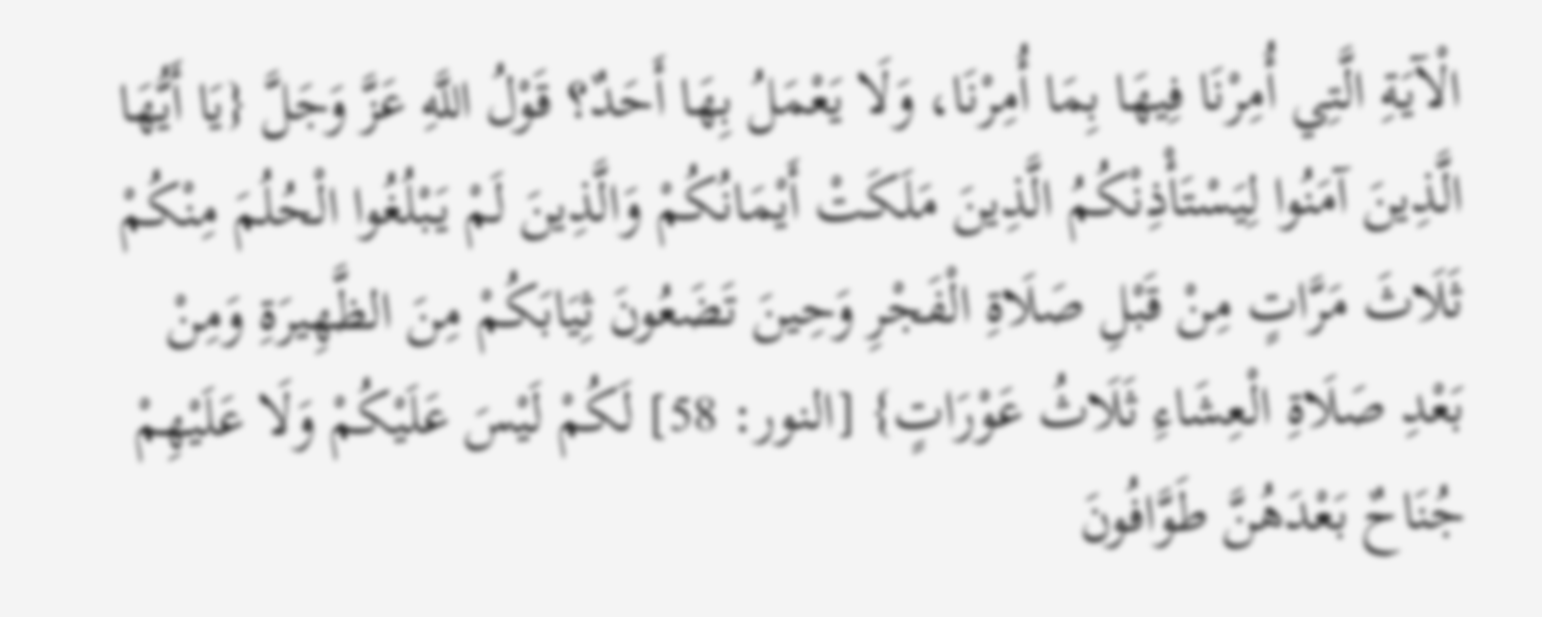الْآيَةِ الَّتِي أُمِرْنَا فِيهَا بِمَا أُمِرْنَا، وَلَا يَعْمَلُ بِهَا أَحَدٌ؟ قَوْلُ اللَّهِ عَزَّ وَجَلَّ {يَا أَيُّهَا الَّذِينَ آمَنُوا لِيَسْتَأْذِنْكُمُ الَّذِينَ مَلَكَتْ أَيْمَانُكُمْ وَالَّذِينَ لَمْ يَبْلُغُوا الْحُلُمَ مِنْكُمْ ثَلَاثَ مَرَّاتٍ مِنْ قَبْلِ صَلَاةِ الْفَجْرِ وَحِينَ تَضَعُونَ ثِيَابَكُمْ مِنَ الظَّهِيرَةِ وَمِنْ بَعْدِ صَلَاةِ الْعِشَاءِ ثَلَاثُ عَوْرَاتٍ} [النور: 58] لَكُمْ لَيْسَ عَلَيْكُمْ وَلَا عَلَيْهِمْ جُنَاحٌ بَعْدَهُنَّ طَوَّافُونَ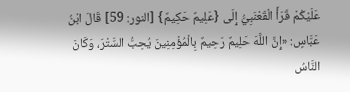عَلَيْكُمْ قَرَأَ الْقَعْنَبِيُّ إِلَى {عَلِيمٌ حَكِيمٌ} [النور: 59] قَالَ ابْنُ عَبَّاسٍ: «إِنَّ اللَّهَ حَلِيمٌ رَحِيمٌ بِالْمُؤْمِنِينَ يُحِبُّ السَّتْرَ، وَكَانَ النَّاسُ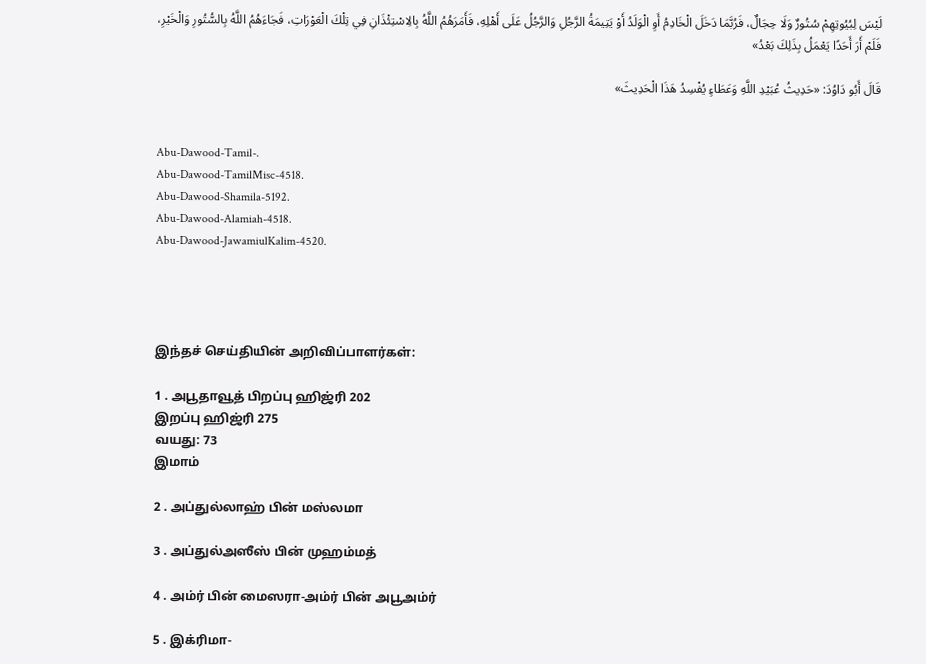لَيْسَ لِبُيُوتِهِمْ سُتُورٌ وَلَا حِجَالٌ، فَرُبَّمَا دَخَلَ الْخَادِمُ أَوِ الْوَلَدُ أَوْ يَتِيمَةُ الرَّجُلِ وَالرَّجُلُ عَلَى أَهْلِهِ، فَأَمَرَهُمُ اللَّهُ بِالِاسْتِئْذَانِ فِي تِلْكَ الْعَوْرَاتِ، فَجَاءَهُمُ اللَّهُ بِالسُّتُورِ وَالْخَيْرِ، فَلَمْ أَرَ أَحَدًا يَعْمَلُ بِذَلِكَ بَعْدُ»

قَالَ أَبُو دَاوُدَ: «حَدِيثُ عُبَيْدِ اللَّهِ وَعَطَاءٍ يُفْسِدُ هَذَا الْحَدِيثَ»


Abu-Dawood-Tamil-.
Abu-Dawood-TamilMisc-4518.
Abu-Dawood-Shamila-5192.
Abu-Dawood-Alamiah-4518.
Abu-Dawood-JawamiulKalim-4520.




இந்தச் செய்தியின் அறிவிப்பாளர்கள்:

1 . அபூதாவூத் பிறப்பு ஹிஜ்ரி 202
இறப்பு ஹிஜ்ரி 275
வயது: 73
இமாம்

2 . அப்துல்லாஹ் பின் மஸ்லமா

3 . அப்துல்அஸீஸ் பின் முஹம்மத்

4 . அம்ர் பின் மைஸரா-அம்ர் பின் அபூஅம்ர்

5 . இக்ரிமா-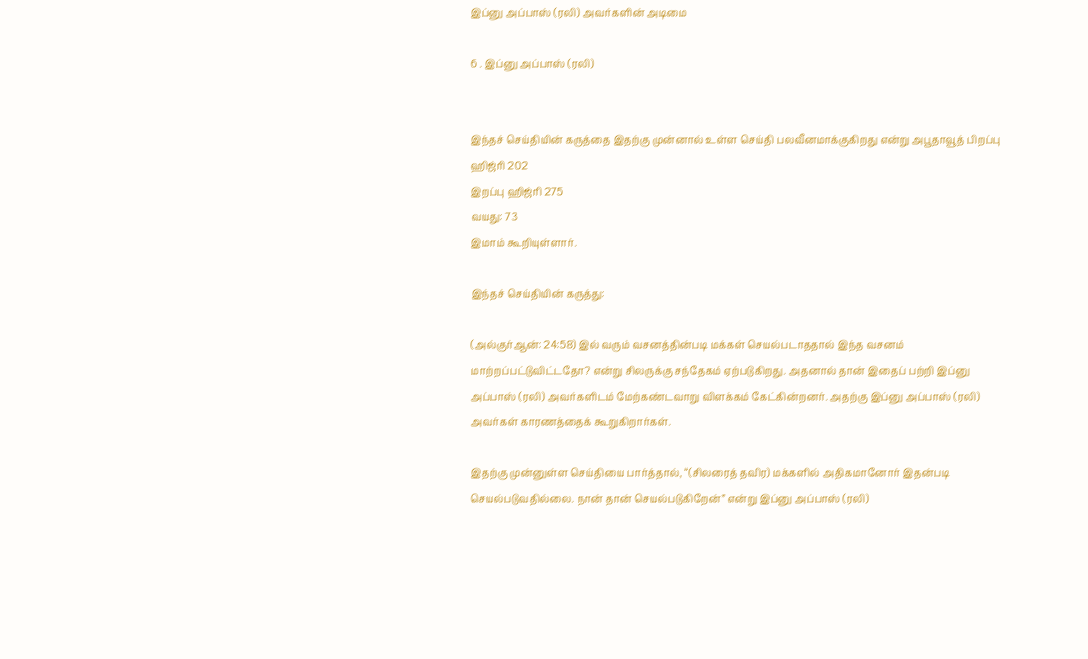இப்னு அப்பாஸ் (ரலி) அவர்களின் அடிமை

6 . இப்னு அப்பாஸ் (ரலி)


இந்தச் செய்தியின் கருத்தை இதற்கு முன்னால் உள்ள செய்தி பலவீனமாக்குகிறது என்று அபூதாவூத் பிறப்பு ஹிஜ்ரி 202
இறப்பு ஹிஜ்ரி 275
வயது: 73
இமாம் கூறியுள்ளார்.

இந்தச் செய்தியின் கருத்து:

(அல்குர்ஆன்: 24:58) இல் வரும் வசனத்தின்படி மக்கள் செயல்படாததால் இந்த வசனம் மாற்றப்பட்டுவிட்டதோ? என்று சிலருக்கு சந்தேகம் ஏற்படுகிறது. அதனால் தான் இதைப் பற்றி இப்னு அப்பாஸ் (ரலி) அவர்களிடம் மேற்கண்டவாறு விளக்கம் கேட்கின்றனர். அதற்கு இப்னு அப்பாஸ் (ரலி) அவர்கள் காரணத்தைக் கூறுகிறார்கள்.

இதற்கு முன்னுள்ள செய்தியை பார்த்தால், “(சிலரைத் தவிர) மக்களில் அதிகமானோர் இதன்படி செயல்படுவதில்லை. நான் தான் செயல்படுகிறேன்” என்று இப்னு அப்பாஸ் (ரலி)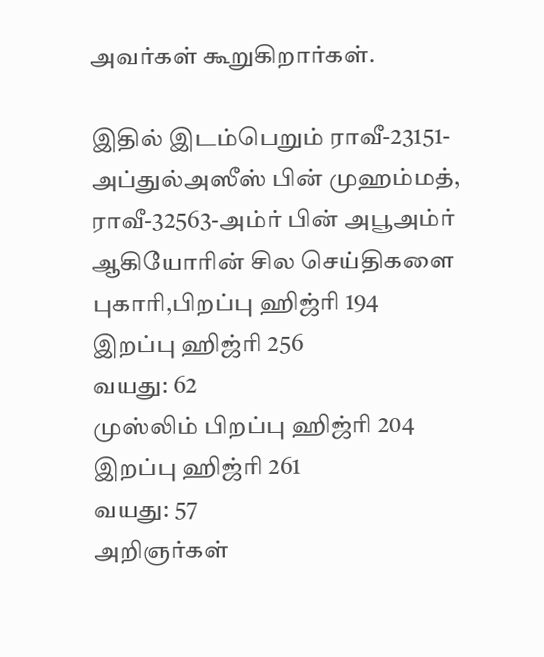அவர்கள் கூறுகிறார்கள்.

இதில் இடம்பெறும் ராவீ-23151-அப்துல்அஸீஸ் பின் முஹம்மத், ராவீ-32563-அம்ர் பின் அபூஅம்ர் ஆகியோரின் சில செய்திகளை புகாரி,பிறப்பு ஹிஜ்ரி 194
இறப்பு ஹிஜ்ரி 256
வயது: 62
முஸ்லிம் பிறப்பு ஹிஜ்ரி 204
இறப்பு ஹிஜ்ரி 261
வயது: 57
அறிஞர்கள்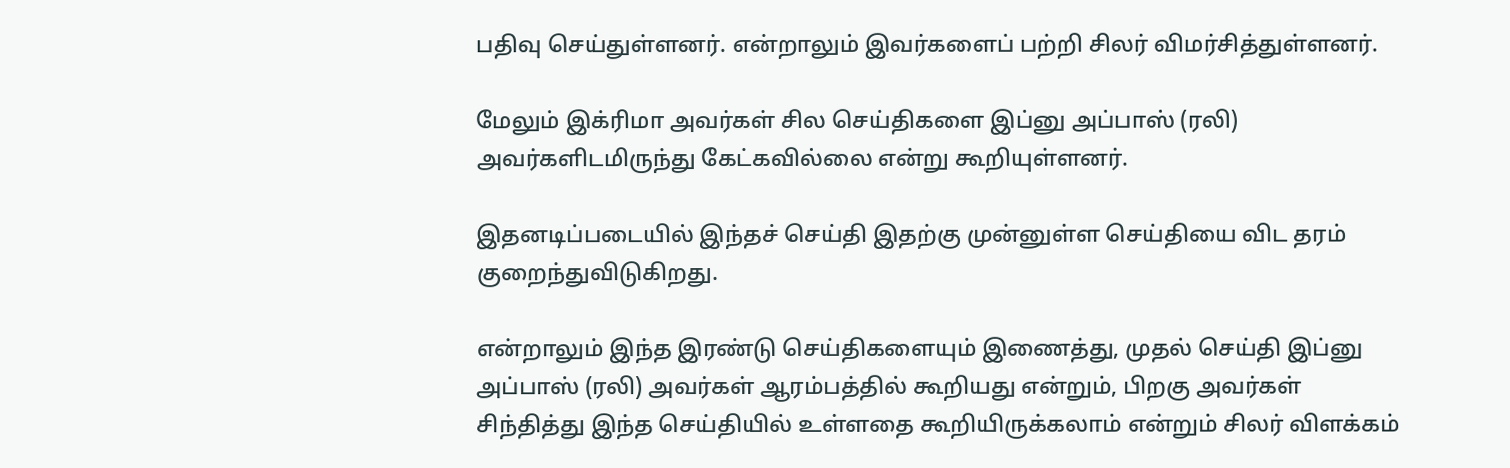பதிவு செய்துள்ளனர். என்றாலும் இவர்களைப் பற்றி சிலர் விமர்சித்துள்ளனர்.

மேலும் இக்ரிமா அவர்கள் சில செய்திகளை இப்னு அப்பாஸ் (ரலி) அவர்களிடமிருந்து கேட்கவில்லை என்று கூறியுள்ளனர்.

இதனடிப்படையில் இந்தச் செய்தி இதற்கு முன்னுள்ள செய்தியை விட தரம் குறைந்துவிடுகிறது.

என்றாலும் இந்த இரண்டு செய்திகளையும் இணைத்து, முதல் செய்தி இப்னு அப்பாஸ் (ரலி) அவர்கள் ஆரம்பத்தில் கூறியது என்றும், பிறகு அவர்கள் சிந்தித்து இந்த செய்தியில் உள்ளதை கூறியிருக்கலாம் என்றும் சிலர் விளக்கம்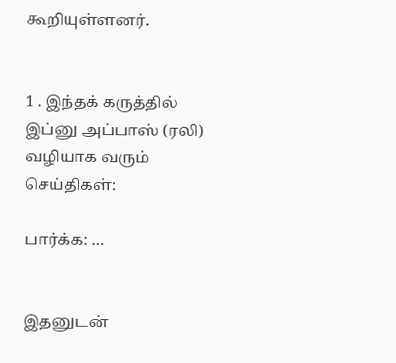கூறியுள்ளனர்.


1 . இந்தக் கருத்தில் இப்னு அப்பாஸ் (ரலி) வழியாக வரும் செய்திகள்:

பார்க்க: …


இதனுடன்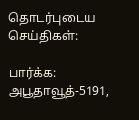தொடர்புடைய செய்திகள்:

பார்க்க: அபூதாவூத்-5191,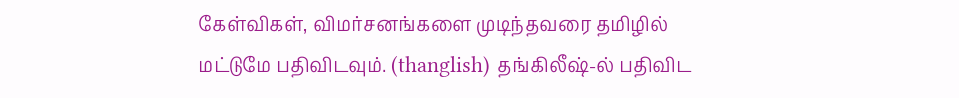கேள்விகள், விமர்சனங்களை முடிந்தவரை தமிழில் மட்டுமே பதிவிடவும். (thanglish) தங்கிலீஷ்-ல் பதிவிட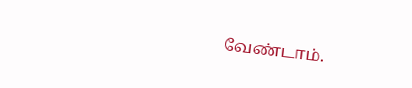வேண்டாம்.